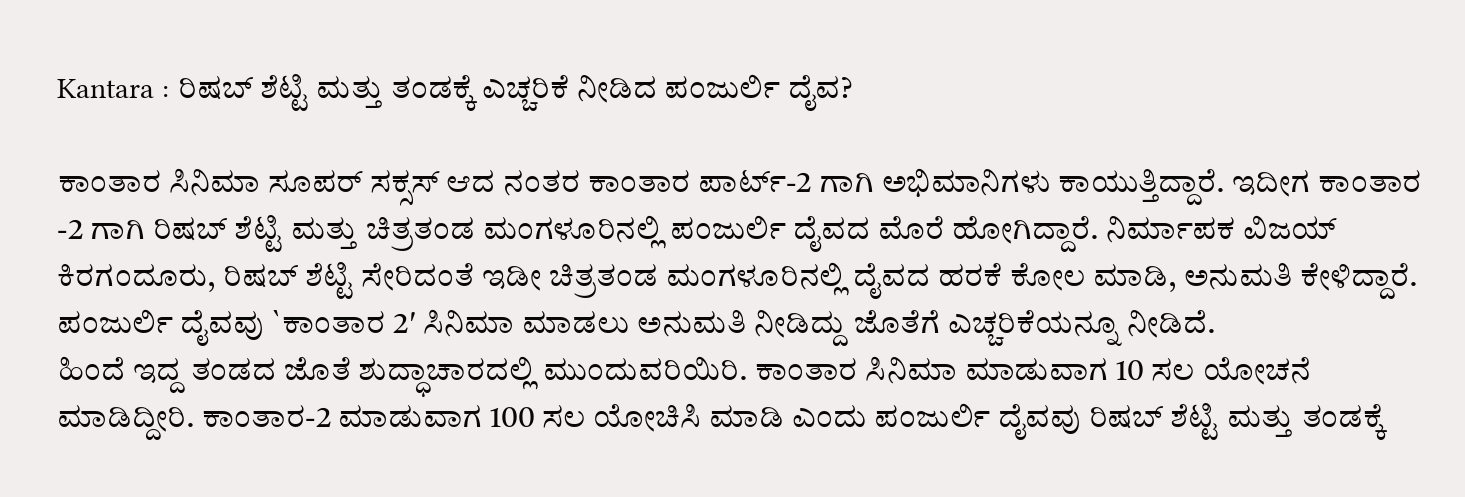Kantara : ರಿಷಬ್ ಶೆಟ್ಟಿ ಮತ್ತು ತಂಡಕ್ಕೆ ಎಚ್ಚರಿಕೆ ನೀಡಿದ ಪಂಜುರ್ಲಿ ದೈವ?

ಕಾಂತಾರ ಸಿನಿಮಾ ಸೂಪರ್ ಸಕ್ಸಸ್ ಆದ ನಂತರ ಕಾಂತಾರ ಪಾರ್ಟ್-2 ಗಾಗಿ ಅಭಿಮಾನಿಗಳು ಕಾಯುತ್ತಿದ್ದಾರೆ. ಇದೀಗ ಕಾಂತಾರ -2 ಗಾಗಿ ರಿಷಬ್ ಶೆಟ್ಟಿ ಮತ್ತು ಚಿತ್ರತಂಡ ಮಂಗಳೂರಿನಲ್ಲಿ ಪಂಜುರ್ಲಿ ದೈವದ ಮೊರೆ ಹೋಗಿದ್ದಾರೆ. ನಿರ್ಮಾಪಕ ವಿಜಯ್ ಕಿರಗಂದೂರು, ರಿಷಬ್ ಶೆಟ್ಟಿ ಸೇರಿದಂತೆ ಇಡೀ ಚಿತ್ರತಂಡ ಮಂಗಳೂರಿನಲ್ಲಿ ದೈವದ ಹರಕೆ ಕೋಲ ಮಾಡಿ, ಅನುಮತಿ ಕೇಳಿದ್ದಾರೆ.
ಪಂಜುರ್ಲಿ ದೈವವು `ಕಾಂತಾರ 2′ ಸಿನಿಮಾ ಮಾಡಲು ಅನುಮತಿ ನೀಡಿದ್ದು ಜೊತೆಗೆ ಎಚ್ಚರಿಕೆಯನ್ನೂ ನೀಡಿದೆ.
ಹಿಂದೆ ಇದ್ದ ತಂಡದ ಜೊತೆ ಶುದ್ಧಾಚಾರದಲ್ಲಿ ಮುಂದುವರಿಯಿರಿ. ಕಾಂತಾರ ಸಿನಿಮಾ ಮಾಡುವಾಗ 10 ಸಲ ಯೋಚನೆ ಮಾಡಿದ್ದೀರಿ. ಕಾಂತಾರ-2 ಮಾಡುವಾಗ 100 ಸಲ ಯೋಚಿಸಿ ಮಾಡಿ ಎಂದು ಪಂಜುರ್ಲಿ ದೈವವು ರಿಷಬ್ ಶೆಟ್ಟಿ ಮತ್ತು ತಂಡಕ್ಕೆ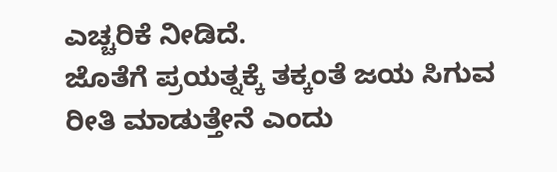ಎಚ್ಚರಿಕೆ ನೀಡಿದೆ.
ಜೊತೆಗೆ ಪ್ರಯತ್ನಕ್ಕೆ ತಕ್ಕಂತೆ ಜಯ ಸಿಗುವ ರೀತಿ ಮಾಡುತ್ತೇನೆ ಎಂದು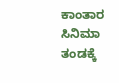ಕಾಂತಾರ ಸಿನಿಮಾ ತಂಡಕ್ಕೆ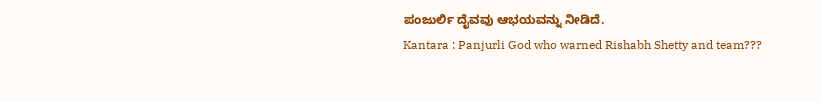ಪಂಜುರ್ಲಿ ದೈವವು ಆಭಯವನ್ನು ನೀಡಿದೆ.
Kantara : Panjurli God who warned Rishabh Shetty and team???